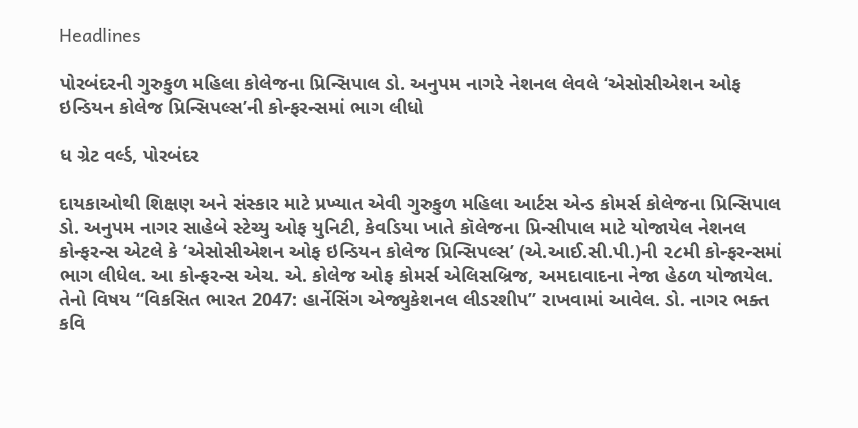Headlines

પોરબંદરની ગુરુકુળ મહિલા કોલેજના પ્રિન્સિપાલ ડો. અનુપમ નાગરે નેશનલ લેવલે ‘એસોસીએશન ઓફ ઇન્ડિયન કોલેજ પ્રિન્સિપલ્સ’ની કોન્ફરન્સમાં ભાગ લીધો

ધ ગ્રેટ વર્લ્ડ, પોરબંદર

દાયકાઓથી શિક્ષણ અને સંસ્કાર માટે પ્રખ્યાત એવી ગુરુકુળ મહિલા આર્ટસ એન્ડ કોમર્સ કોલેજના પ્રિન્સિપાલ ડો. અનુપમ નાગર સાહેબે સ્ટેચ્યુ ઓફ યુનિટી, કેવડિયા ખાતે કૉલેજના પ્રિન્સીપાલ માટે યોજાયેલ નેશનલ કોન્ફરન્સ એટલે કે ‘એસોસીએશન ઓફ ઇન્ડિયન કોલેજ પ્રિન્સિપલ્સ’ (એ.આઈ.સી.પી.)ની ૨૮મી કોન્ફરન્સમાં ભાગ લીધેલ. આ કોન્ફરન્સ એચ. એ. કોલેજ ઓફ કોમર્સ એલિસબ્રિજ, અમદાવાદના નેજા હેઠળ યોજાયેલ. તેનો વિષય “વિકસિત ભારત 2047: હાર્નેસિંગ એજ્યુકેશનલ લીડરશીપ” રાખવામાં આવેલ. ડો. નાગર ભક્ત કવિ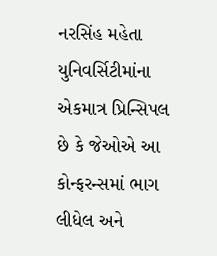નરસિંહ મહેતા યુનિવર્સિટીમાંના એકમાત્ર પ્રિન્સિપલ છે કે જેઓએ આ કોન્ફરન્સમાં ભાગ લીધેલ અને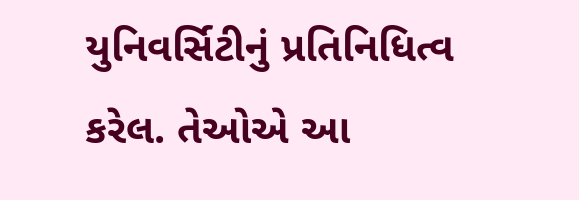યુનિવર્સિટીનું પ્રતિનિધિત્વ કરેલ. તેઓએ આ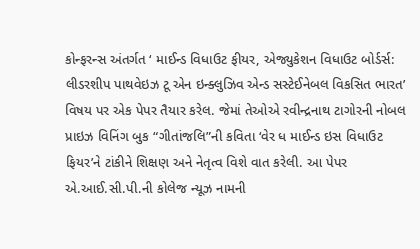કોન્ફરન્સ અંતર્ગત ‘ માઈન્ડ વિધાઉટ ફીયર, એજ્યુકેશન વિધાઉટ બોર્ડર્સ: લીડરશીપ પાથવેઇઝ ટૂ એન ઇન્ક્લુઝિવ એન્ડ સસ્ટેઈનેબલ વિકસિત ભારત’ વિષય પર એક પેપર તૈયાર કરેલ. જેમાં તેઓએ રવીન્દ્રનાથ ટાગોરની નોબલ પ્રાઇઝ વિનિંગ બુક “ગીતાંજલિ”ની કવિતા ‘વેર ધ માઈન્ડ ઇસ વિધાઉટ ફિયર’ને ટાંકીને શિક્ષણ અને નેતૃત્વ વિશે વાત કરેલી. આ પેપર એ.આઈ.સી.પી.ની કોલેજ ન્યૂઝ નામની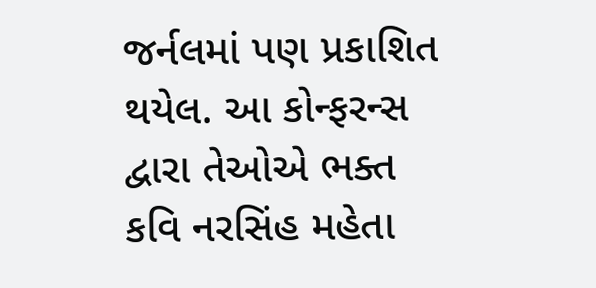જર્નલમાં પણ પ્રકાશિત થયેલ. આ કોન્ફરન્સ દ્વારા તેઓએ ભક્ત કવિ નરસિંહ મહેતા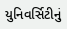યુનિવર્સિટીનું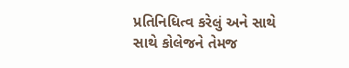પ્રતિનિધિત્વ કરેલું અને સાથે સાથે કોલેજને તેમજ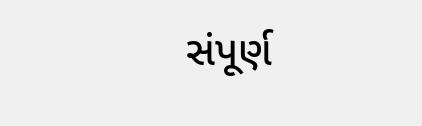સંપૂર્ણ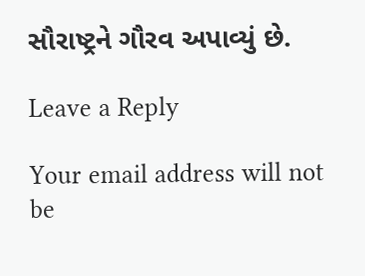સૌરાષ્ટ્રને ગૌરવ અપાવ્યું છે.

Leave a Reply

Your email address will not be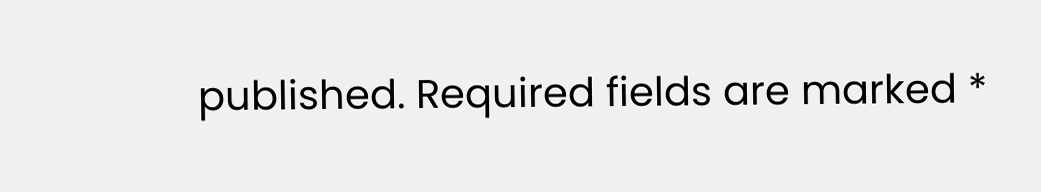published. Required fields are marked *